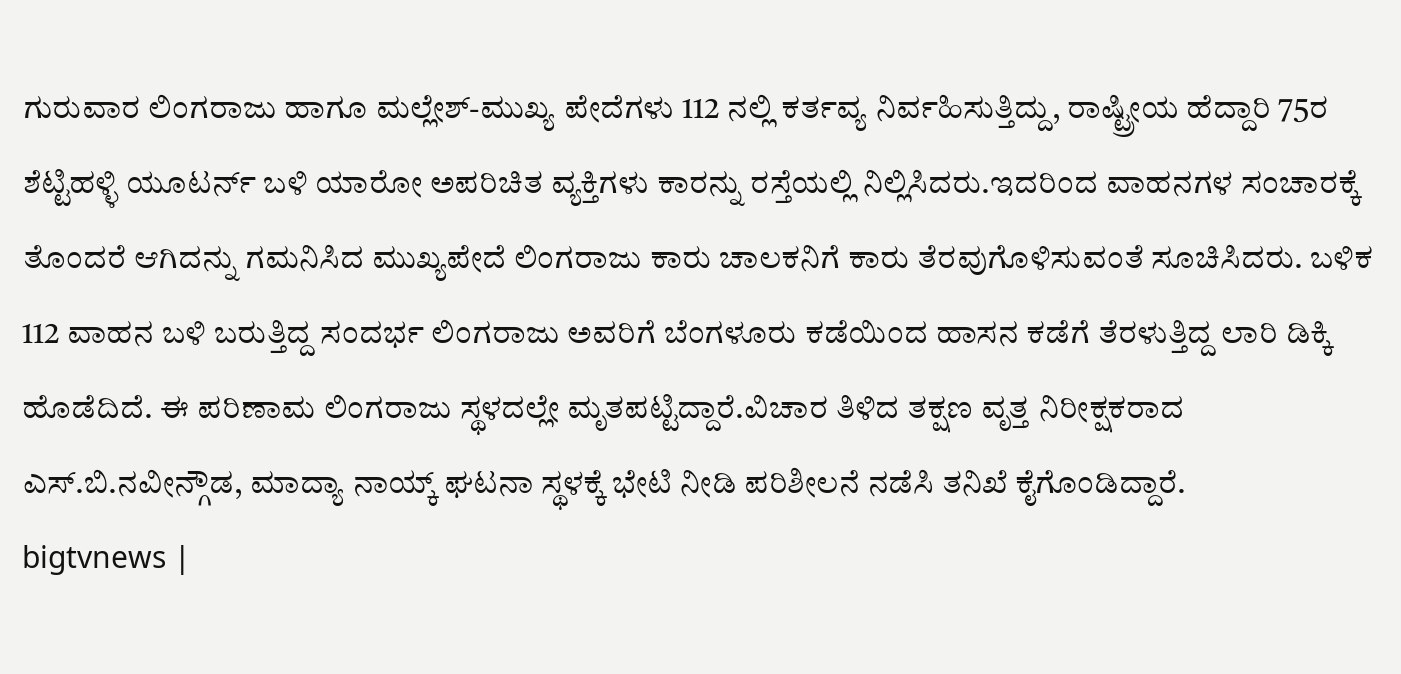ಗುರುವಾರ ಲಿಂಗರಾಜು ಹಾಗೂ ಮಲ್ಲೇಶ್-ಮುಖ್ಯ ಪೇದೆಗಳು 112 ನಲ್ಲಿ ಕರ್ತವ್ಯ ನಿರ್ವಹಿಸುತ್ತಿದ್ದು, ರಾಷ್ಟ್ರೀಯ ಹೆದ್ದಾರಿ 75ರ ಶೆಟ್ಟಿಹಳ್ಳಿ ಯೂಟರ್ನ್ ಬಳಿ ಯಾರೋ ಅಪರಿಚಿತ ವ್ಯಕ್ತಿಗಳು ಕಾರನ್ನು ರಸ್ತೆಯಲ್ಲಿ ನಿಲ್ಲಿಸಿದರು.ಇದರಿಂದ ವಾಹನಗಳ ಸಂಚಾರಕ್ಕೆ ತೊಂದರೆ ಆಗಿದನ್ನು ಗಮನಿಸಿದ ಮುಖ್ಯಪೇದೆ ಲಿಂಗರಾಜು ಕಾರು ಚಾಲಕನಿಗೆ ಕಾರು ತೆರವುಗೊಳಿಸುವಂತೆ ಸೂಚಿಸಿದರು. ಬಳಿಕ 112 ವಾಹನ ಬಳಿ ಬರುತ್ತಿದ್ದ ಸಂದರ್ಭ ಲಿಂಗರಾಜು ಅವರಿಗೆ ಬೆಂಗಳೂರು ಕಡೆಯಿಂದ ಹಾಸನ ಕಡೆಗೆ ತೆರಳುತ್ತಿದ್ದ ಲಾರಿ ಡಿಕ್ಕಿ ಹೊಡೆದಿದೆ. ಈ ಪರಿಣಾಮ ಲಿಂಗರಾಜು ಸ್ಥಳದಲ್ಲೇ ಮೃತಪಟ್ಟಿದ್ದಾರೆ.ವಿಚಾರ ತಿಳಿದ ತಕ್ಷಣ ವೃತ್ತ ನಿರೀಕ್ಷಕರಾದ ಎಸ್.ಬಿ.ನವೀನ್ಗೌಡ, ಮಾದ್ಯಾ ನಾಯ್ಕ್ ಘಟನಾ ಸ್ಥಳಕ್ಕೆ ಭೇಟಿ ನೀಡಿ ಪರಿಶೀಲನೆ ನಡೆಸಿ ತನಿಖೆ ಕೈಗೊಂಡಿದ್ದಾರೆ.
bigtvnews |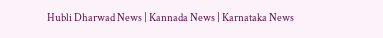Hubli Dharwad News | Kannada News | Karnataka News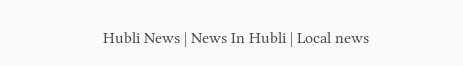Hubli News | News In Hubli | Local news